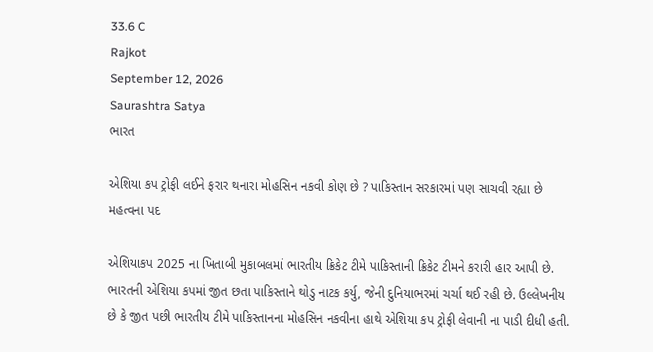33.6 C
Rajkot
September 12, 2026
Saurashtra Satya
ભારત

એશિયા કપ ટ્રોફી લઈને ફરાર થનારા મોહસિન નકવી કોણ છે ? પાકિસ્તાન સરકારમાં પણ સાચવી રહ્યા છે મહત્વના પદ

એશિયાકપ 2025 ના ખિતાબી મુકાબલમાં ભારતીય ક્રિકેટ ટીમે પાકિસ્તાની ક્રિકેટ ટીમને કરારી હાર આપી છે. ભારતની એશિયા કપમાં જીત છતા પાકિસ્તાને થોડુ નાટક કર્યુ, જેની દુનિયાભરમાં ચર્ચા થઈ રહી છે. ઉલ્લેખનીય છે કે જીત પછી ભારતીય ટીમે પાકિસ્તાનના મોહસિન નકવીના હાથે એશિયા કપ ટ્રોફી લેવાની ના પાડી દીધી હતી.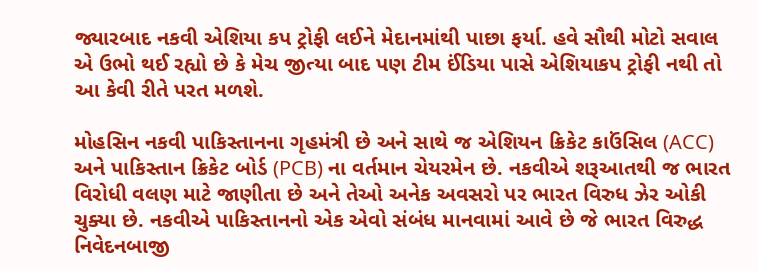જ્યારબાદ નકવી એશિયા કપ ટ્રોફી લઈને મેદાનમાંથી પાછા ફર્યા. હવે સૌથી મોટો સવાલ એ ઉભો થઈ રહ્યો છે કે મેચ જીત્યા બાદ પણ ટીમ ઈંડિયા પાસે એશિયાકપ ટ્રોફી નથી તો આ કેવી રીતે પરત મળશે.

મોહસિન નકવી પાકિસ્તાનના ગૃહમંત્રી છે અને સાથે જ એશિયન ક્રિકેટ કાઉંસિલ (ACC) અને પાકિસ્તાન ક્રિકેટ બોર્ડ (PCB) ના વર્તમાન ચેયરમેન છે. નકવીએ શરૂઆતથી જ ભારત વિરોધી વલણ માટે જાણીતા છે અને તેઓ અનેક અવસરો પર ભારત વિરુધ ઝેર ઓકી ચુક્યા છે. નકવીએ પાકિસ્તાનનો એક એવો સંબંધ માનવામાં આવે છે જે ભારત વિરુદ્ધ નિવેદનબાજી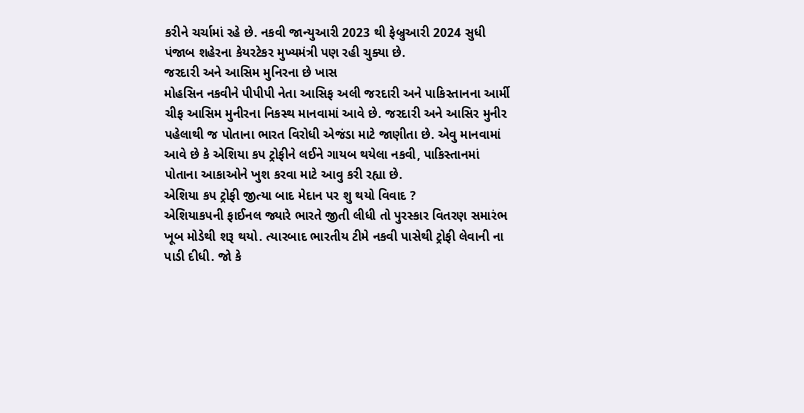કરીને ચર્ચામાં રહે છે. નકવી જાન્યુઆરી 2023 થી ફેબ્રુઆરી 2024 સુધી પંજાબ શહેરના કેયરટેકર મુખ્યમંત્રી પણ રહી ચુક્યા છે.
જરદારી અને આસિમ મુનિરના છે ખાસ
મોહસિન નકવીને પીપીપી નેતા આસિફ અલી જરદારી અને પાકિસ્તાનના આર્મી ચીફ આસિમ મુનીરના નિકસ્થ માનવામાં આવે છે. જરદારી અને આસિર મુનીર પહેલાથી જ પોતાના ભારત વિરોધી એજંડા માટે જાણીતા છે. એવુ માનવામાં આવે છે કે એશિયા કપ ટ્રોફીને લઈને ગાયબ થયેલા નકવી, પાકિસ્તાનમાં પોતાના આકાઓને ખુશ કરવા માટે આવુ કરી રહ્યા છે.
એશિયા કપ ટ્રોફી જીત્યા બાદ મેદાન પર શુ થયો વિવાદ ?
એશિયાકપની ફાઈનલ જ્યારે ભારતે જીતી લીધી તો પુરસ્કાર વિતરણ સમારંભ ખૂબ મોડેથી શરૂ થયો. ત્યારબાદ ભારતીય ટીમે નકવી પાસેથી ટ્રોફી લેવાની ના પાડી દીધી. જો કે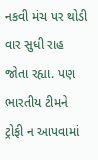નકવી મંચ પર થોડી વાર સુધી રાહ જોતા રહ્યા. પણ ભારતીય ટીમને ટ્રોફી ન આપવામાં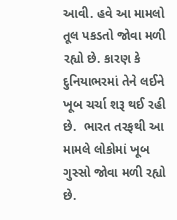આવી. હવે આ મામલો તૂલ પકડતો જોવા મળી રહ્યો છે. કારણ કે દુનિયાભરમાં તેને લઈને ખૂબ ચર્ચા શરૂ થઈ રહી છે.  ભારત તરફથી આ મામલે લોકોમાં ખૂબ ગુસ્સો જોવા મળી રહ્યો છે.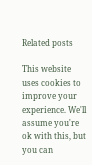Related posts

This website uses cookies to improve your experience. We'll assume you're ok with this, but you can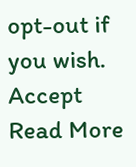opt-out if you wish. Accept Read More